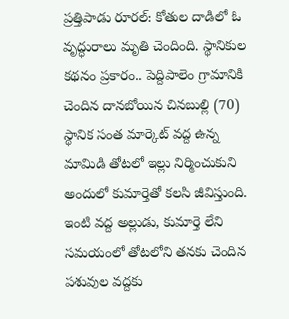ప్రత్తిపాడు రూరల్: కోతుల దాడిలో ఓ వృద్ధురాలు మృతి చెందింది. స్థానికుల కథనం ప్రకారం.. పెద్దిపాలెం గ్రామానికి చెందిన దానబోయిన చినబుల్లి (70) స్థానిక సంత మార్కెట్ వద్ద ఉన్న మామిడి తోటలో ఇల్లు నిర్మించుకుని అందులో కుమార్తెతో కలసి జీవిస్తుంది. ఇంటి వద్ద అల్లుడు, కుమార్తె లేని సమయంలో తోటలోని తనకు చెందిన పశువుల వద్దకు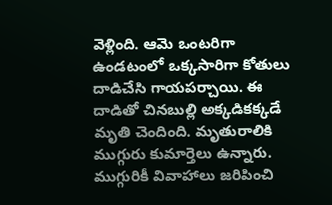వెళ్లింది. ఆమె ఒంటరిగా ఉండటంలో ఒక్కసారిగా కోతులు దాడిచేసి గాయపర్చాయి. ఈ దాడితో చినబుల్లి అక్కడికక్కడే మృతి చెందింది. మృతురాలికి ముగ్గురు కుమార్తెలు ఉన్నారు. ముగ్గురికీ వివాహాలు జరిపించి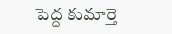పెద్ద కుమార్తె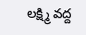లక్ష్మి వద్ద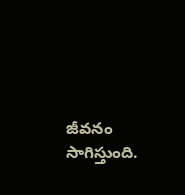జీవనం సాగిస్తుంది.